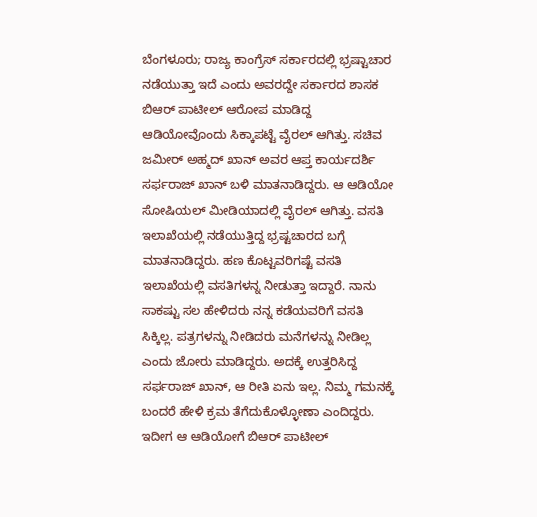ಬೆಂಗಳೂರು; ರಾಜ್ಯ ಕಾಂಗ್ರೆಸ್ ಸರ್ಕಾರದಲ್ಲಿ ಭ್ರಷ್ಟಾಚಾರ ನಡೆಯುತ್ತಾ ಇದೆ ಎಂದು ಅವರದ್ದೇ ಸರ್ಕಾರದ ಶಾಸಕ ಬಿಆರ್ ಪಾಟೀಲ್ ಆರೋಪ ಮಾಡಿದ್ದ ಆಡಿಯೋವೊಂದು ಸಿಕ್ಕಾಪಟ್ಟೆ ವೈರಲ್ ಆಗಿತ್ತು. ಸಚಿವ ಜಮೀರ್ ಅಹ್ಮದ್ ಖಾನ್ ಅವರ ಆಪ್ತ ಕಾರ್ಯದರ್ಶಿ ಸರ್ಫರಾಜ್ ಖಾನ್ ಬಳಿ ಮಾತನಾಡಿದ್ದರು. ಆ ಆಡಿಯೋ ಸೋಷಿಯಲ್ ಮೀಡಿಯಾದಲ್ಲಿ ವೈರಲ್ ಆಗಿತ್ತು. ವಸತಿ ಇಲಾಖೆಯಲ್ಲಿ ನಡೆಯುತ್ತಿದ್ದ ಭ್ರಷ್ಟಚಾರದ ಬಗ್ಗೆ ಮಾತನಾಡಿದ್ದರು. ಹಣ ಕೊಟ್ಟವರಿಗಷ್ಟೆ ವಸತಿ ಇಲಾಖೆಯಲ್ಲಿ ವಸತಿಗಳನ್ನ ನೀಡುತ್ತಾ ಇದ್ದಾರೆ. ನಾನು ಸಾಕಷ್ಟು ಸಲ ಹೇಳಿದರು ನನ್ನ ಕಡೆಯವರಿಗೆ ವಸತಿ ಸಿಕ್ಕಿಲ್ಲ. ಪತ್ರಗಳನ್ನು ನೀಡಿದರು ಮನೆಗಳನ್ನು ನೀಡಿಲ್ಲ ಎಂದು ಜೋರು ಮಾಡಿದ್ದರು. ಅದಕ್ಕೆ ಉತ್ತರಿಸಿದ್ದ ಸರ್ಫರಾಜ್ ಖಾನ್, ಆ ರೀತಿ ಏನು ಇಲ್ಲ. ನಿಮ್ಮ ಗಮನಕ್ಕೆ ಬಂದರೆ ಹೇಳಿ ಕ್ರಮ ತೆಗೆದುಕೊಳ್ಳೋಣಾ ಎಂದಿದ್ದರು. ಇದೀಗ ಆ ಆಡಿಯೋಗೆ ಬಿಆರ್ ಪಾಟೀಲ್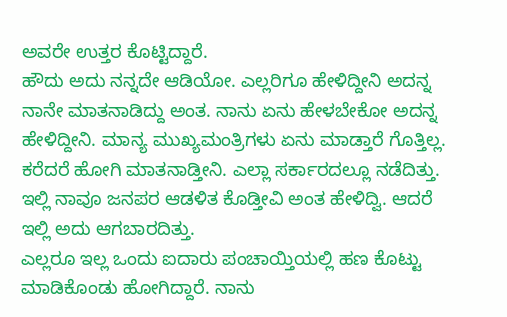ಅವರೇ ಉತ್ತರ ಕೊಟ್ಟಿದ್ದಾರೆ.
ಹೌದು ಅದು ನನ್ನದೇ ಆಡಿಯೋ. ಎಲ್ಲರಿಗೂ ಹೇಳಿದ್ದೀನಿ ಅದನ್ನ ನಾನೇ ಮಾತನಾಡಿದ್ದು ಅಂತ. ನಾನು ಏನು ಹೇಳಬೇಕೋ ಅದನ್ನ ಹೇಳಿದ್ದೀನಿ. ಮಾನ್ಯ ಮುಖ್ಯಮಂತ್ರಿಗಳು ಏನು ಮಾಡ್ತಾರೆ ಗೊತ್ತಿಲ್ಲ. ಕರೆದರೆ ಹೋಗಿ ಮಾತನಾಡ್ತೀನಿ. ಎಲ್ಲಾ ಸರ್ಕಾರದಲ್ಲೂ ನಡೆದಿತ್ತು. ಇಲ್ಲಿ ನಾವೂ ಜನಪರ ಆಡಳಿತ ಕೊಡ್ತೀವಿ ಅಂತ ಹೇಳಿದ್ವಿ. ಆದರೆ ಇಲ್ಲಿ ಅದು ಆಗಬಾರದಿತ್ತು.
ಎಲ್ಲರೂ ಇಲ್ಲ ಒಂದು ಐದಾರು ಪಂಚಾಯ್ತಿಯಲ್ಲಿ ಹಣ ಕೊಟ್ಟು ಮಾಡಿಕೊಂಡು ಹೋಗಿದ್ದಾರೆ. ನಾನು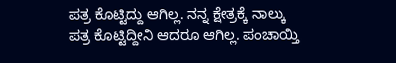ಪತ್ರ ಕೊಟ್ಟಿದ್ದು ಆಗಿಲ್ಲ. ನನ್ನ ಕ್ಷೇತ್ರಕ್ಕೆ ನಾಲ್ಕು ಪತ್ರ ಕೊಟ್ಟಿದ್ದೀನಿ ಆದರೂ ಆಗಿಲ್ಲ. ಪಂಚಾಯ್ತಿ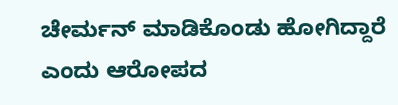ಚೇರ್ಮನ್ ಮಾಡಿಕೊಂಡು ಹೋಗಿದ್ದಾರೆ ಎಂದು ಆರೋಪದ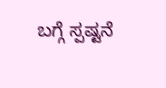ಬಗ್ಗೆ ಸ್ಪಷ್ಟನೆ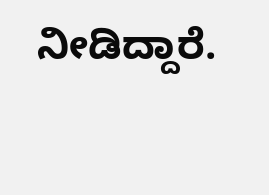ನೀಡಿದ್ದಾರೆ.